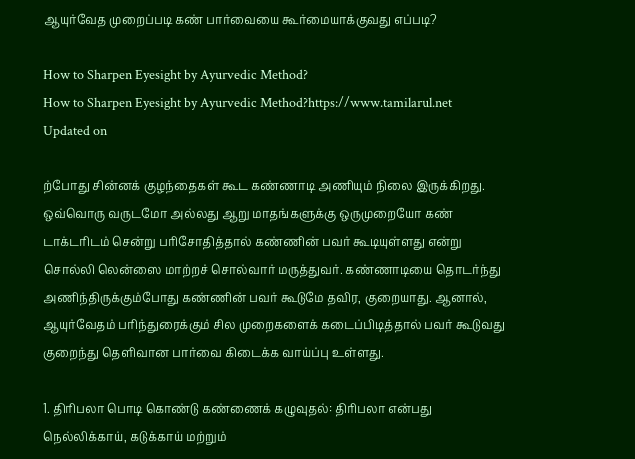ஆயுர்வேத முறைப்படி கண் பார்வையை கூர்மையாக்குவது எப்படி?

How to Sharpen Eyesight by Ayurvedic Method?
How to Sharpen Eyesight by Ayurvedic Method?https://www.tamilarul.net
Updated on

ற்போது சின்னக் குழந்தைகள் கூட கண்ணாடி அணியும் நிலை இருக்கிறது. ஒவ்வொரு வருடமோ அல்லது ஆறு மாதங்களுக்கு ஒருமுறையோ கண் டாக்டரிடம் சென்று பரிசோதித்தால் கண்ணின் பவர் கூடியுள்ளது என்று சொல்லி லென்ஸை மாற்றச் சொல்வார் மருத்துவர். கண்ணாடியை தொடர்ந்து அணிந்திருக்கும்போது கண்ணின் பவர் கூடுமே தவிர, குறையாது. ஆனால், ஆயுர்வேதம் பரிந்துரைக்கும் சில முறைகளைக் கடைப்பிடித்தால் பவர் கூடுவது குறைந்து தெளிவான பார்வை கிடைக்க வாய்ப்பு உள்ளது.

1. திரிபலா பொடி கொண்டு கண்ணைக் கழுவுதல்: திரிபலா என்பது நெல்லிக்காய், கடுக்காய் மற்றும்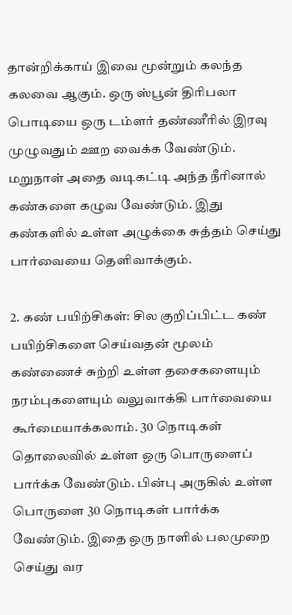தான்றிக்காய் இவை மூன்றும் கலந்த கலவை ஆகும். ஒரு ஸ்பூன் திரிபலா பொடியை ஒரு டம்ளர் தண்ணீரில் இரவு முழுவதும் ஊற வைக்க வேண்டும். மறுநாள் அதை வடிகட்டி அந்த நீரினால் கண்களை கழுவ வேண்டும். இது கண்களில் உள்ள அழுக்கை சுத்தம் செய்து பார்வையை தெளிவாக்கும்.

2. கண் பயிற்சிகள்: சில குறிப்பிட்ட கண் பயிற்சிகளை செய்வதன் மூலம் கண்ணைச் சுற்றி உள்ள தசைகளையும் நரம்புகளையும் வலுவாக்கி பார்வையை கூர்மையாக்கலாம். 30 நொடிகள் தொலைவில் உள்ள ஒரு பொருளைப் பார்க்க வேண்டும். பின்பு அருகில் உள்ள பொருளை 30 நொடிகள் பார்க்க வேண்டும். இதை ஒரு நாளில் பலமுறை செய்து வர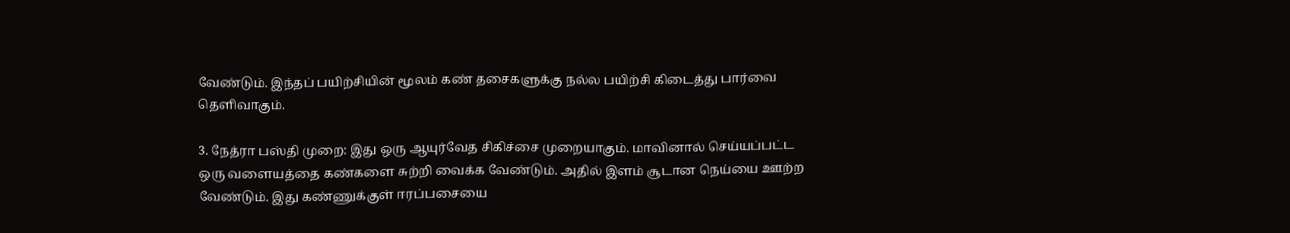வேண்டும். இந்தப் பயிற்சியின் மூலம் கண் தசைகளுக்கு நல்ல பயிற்சி கிடைத்து பார்வை தெளிவாகும்.

3. நேத்ரா பஸ்தி முறை: இது ஒரு ஆயுர்வேத சிகிச்சை முறையாகும். மாவினால் செய்யப்பட்ட ஒரு வளையத்தை கண்களை சுற்றி வைக்க வேண்டும். அதில் இளம் சூடான நெய்யை ஊற்ற வேண்டும். இது கண்ணுக்குள் ஈரப்பசையை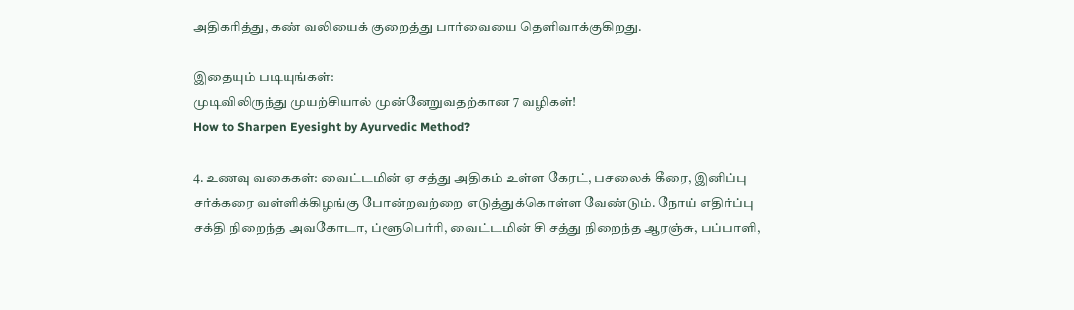அதிகரித்து, கண் வலியைக் குறைத்து பார்வையை தெளிவாக்குகிறது.

இதையும் படியுங்கள்:
முடிவிலிருந்து முயற்சியால் முன்னேறுவதற்கான 7 வழிகள்!
How to Sharpen Eyesight by Ayurvedic Method?

4. உணவு வகைகள்: வைட்டமின் ஏ சத்து அதிகம் உள்ள கேரட், பசலைக் கீரை, இனிப்பு சர்க்கரை வள்ளிக்கிழங்கு போன்றவற்றை எடுத்துக்கொள்ள வேண்டும். நோய் எதிர்ப்பு சக்தி நிறைந்த அவகோடா, ப்ளூபெர்ரி, வைட்டமின் சி சத்து நிறைந்த ஆரஞ்சு, பப்பாளி,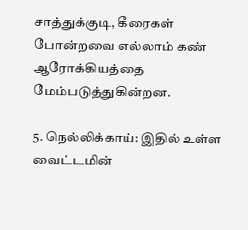சாத்துக்குடி, கீரைகள் போன்றவை எல்லாம் கண் ஆரோக்கியத்தை மேம்படுத்துகின்றன.

5. நெல்லிக்காய்: இதில் உள்ள வைட்டமின்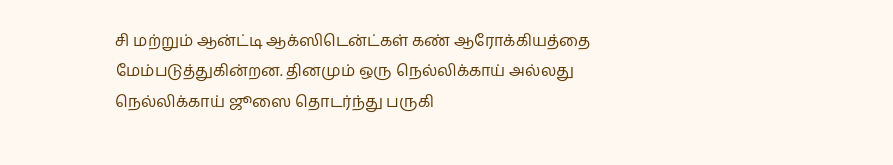சி மற்றும் ஆன்ட்டி ஆக்ஸிடென்ட்கள் கண் ஆரோக்கியத்தை மேம்படுத்துகின்றன. தினமும் ஒரு நெல்லிக்காய் அல்லது நெல்லிக்காய் ஜூஸை தொடர்ந்து பருகி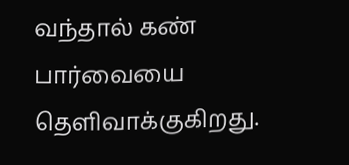வந்தால் கண் பார்வையை தெளிவாக்குகிறது.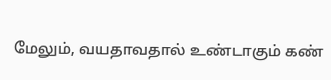மேலும், வயதாவதால் உண்டாகும் கண்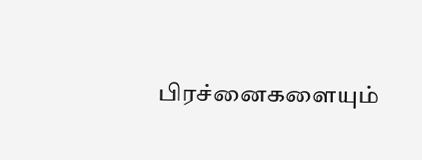பிரச்னைகளையும்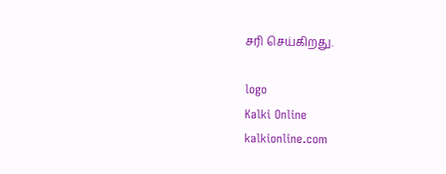சரி செய்கிறது.

logo
Kalki Online
kalkionline.com